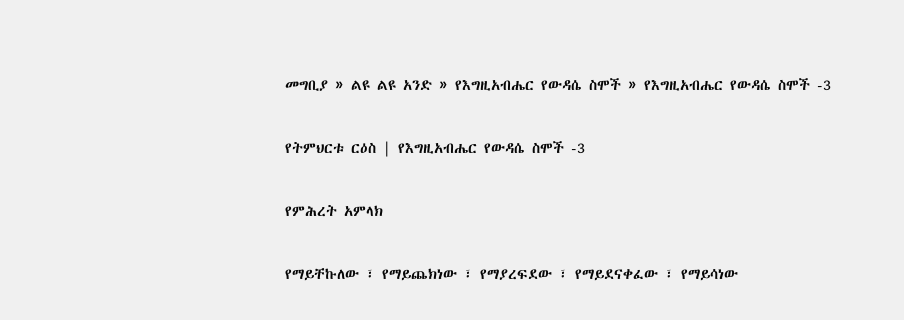መግቢያ » ልዩ ልዩ አንድ » የእግዚአብሔር የውዳሴ ስሞች » የእግዚአብሔር የውዳሴ ስሞች -3

የትምህርቱ ርዕስ | የእግዚአብሔር የውዳሴ ስሞች -3

የምሕረት አምላክ

የማይቸኩለው ፣ የማይጨክነው ፣ የማያረፍደው ፣ የማይደናቀፈው ፣ የማይሳነው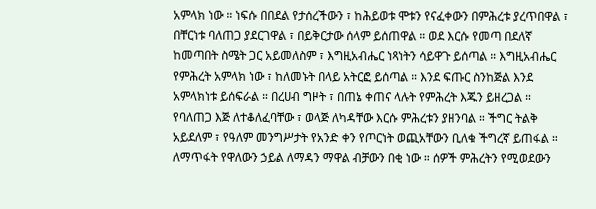አምላክ ነው ። ነፍሱ በበደል የታሰረችውን ፣ ከሕይወቱ ሞቱን የናፈቀውን በምሕረቱ ያረጥበዋል ፣ በቸርነቱ ባለጠጋ ያደርገዋል ፣ በይቅርታው ሰላም ይሰጠዋል ። ወደ እርሱ የመጣ በደለኛ ከመጣበት ስሜት ጋር አይመለስም ፣ እግዚአብሔር ነጻነትን ሳይዋጉ ይሰጣል ። እግዚአብሔር የምሕረት አምላክ ነው ፣ ከለመኑት በላይ አትርፎ ይሰጣል ። እንደ ፍጡር ስንከጅል እንደ አምላክነቱ ይሰፍራል ። በረሀብ ግዞት ፣ በጠኔ ቀጠና ላሉት የምሕረት እጁን ይዘረጋል ። የባለጠጋ እጅ ለተቆለፈባቸው ፣ ወላጅ ለካዳቸው እርሱ ምሕረቱን ያዘንባል ። ችግር ትልቅ አይደለም ፣ የዓለም መንግሥታት የአንድ ቀን የጦርነት ወጪአቸውን ቢለቁ ችግረኛ ይጠፋል ። ለማጥፋት የዋለውን ኃይል ለማዳን ማዋል ብቻውን በቂ ነው ። ሰዎች ምሕረትን የሚወደውን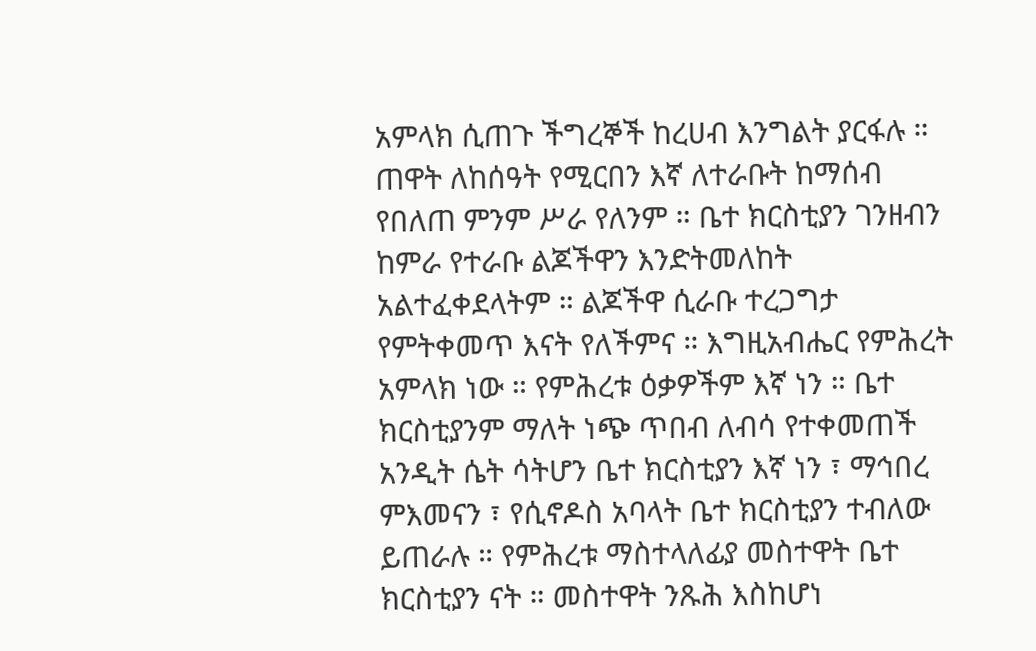አምላክ ሲጠጉ ችግረኞች ከረሀብ እንግልት ያርፋሉ ። ጠዋት ለከሰዓት የሚርበን እኛ ለተራቡት ከማሰብ የበለጠ ምንም ሥራ የለንም ። ቤተ ክርስቲያን ገንዘብን ከምራ የተራቡ ልጆችዋን እንድትመለከት አልተፈቀደላትም ። ልጆችዋ ሲራቡ ተረጋግታ የምትቀመጥ እናት የለችምና ። እግዚአብሔር የምሕረት አምላክ ነው ። የምሕረቱ ዕቃዎችም እኛ ነን ። ቤተ ክርስቲያንም ማለት ነጭ ጥበብ ለብሳ የተቀመጠች አንዲት ሴት ሳትሆን ቤተ ክርስቲያን እኛ ነን ፣ ማኅበረ ምእመናን ፣ የሲኖዶስ አባላት ቤተ ክርስቲያን ተብለው ይጠራሉ ። የምሕረቱ ማስተላለፊያ መስተዋት ቤተ ክርስቲያን ናት ። መስተዋት ንጹሕ እስከሆነ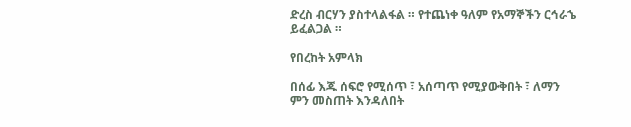ድረስ ብርሃን ያስተላልፋል ። የተጨነቀ ዓለም የአማኞችን ርኅራኄ ይፈልጋል ።

የበረከት አምላክ

በሰፊ እጁ ሰፍሮ የሚሰጥ ፣ አሰጣጥ የሚያውቅበት ፣ ለማን ምን መስጠት እንዳለበት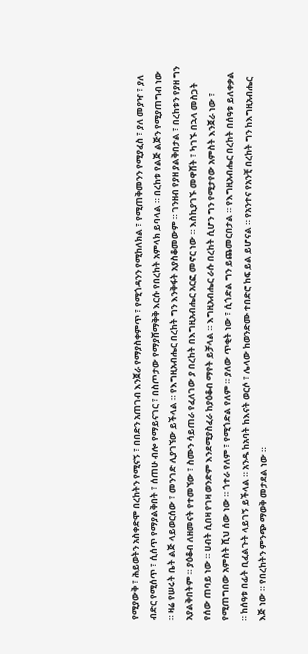የሚያውቅ ፣ ሕይወትን አስቀድሞ በረከትን የሚናኝ ፣ በበድን አጠገብ እንጀራ የማያስቀምጥ ፣ የሚጎዳንን የሚከለክል ፣ የሚጠቅመንን የሚያፈስ ፣ ያለ መያዣ ፣ ያለ ብድር የሚሰጥ ፣ ሲሰጥ የማያልቅበት ፣ ሰጠሁ ብሎ የማይናገር ፣ በስጦታው የማያሸማቅቅ እርሱ የበረከት አምላክ ይባላል ። በረከቱ የልጅ ልጅን የሚያጠግብ ነው ። ዛሬ የሠሩት ቤት ልጅ ላይወርሰው ፣ መንገድ ሊያገኘው ይችላል ። የእግዚአብሔር በረከት ግን እንቅፋት አያስቆመውም ። ገንዘብ የያዘ ያልቅበታል ፣ በረከቱን የያዘ ግን አያልቅበትም ። ያዕቆብ ለዘመናት የተመኘው ፣ ስሙን ሳይጠራ የፈለገው ያ በረከት በእግዚአብሔር አርፎ መኖር ነው ። እስኪያገኙ መዋሸት ፣ ካገኙ በኋላ መስጋት የሰው ጠባይ ነው ። ሀብት ሲበዛ የገዛ ወንድም እንደሚያስፈራ ከያዕቆብ ማየት ይቻላል ። እግዚአብሔር ራሱ በረከት ሲሆን ግን የሚታየው አምስት እንጀራ ነው ፣ የሚጠግበው አምስት ሺህ ሰው ነው ። ጎተራ የለም ፣ የሚጎድል የለም ። ያለው ጥቂት ነው ፣ ሲጎድል ግን ይጨመርበታል ። የእግዚአብሔር በረከት በሰዓቱ ይለቀቃል ። ከሰዓቱ በፊት ቢፈልጉት ላይገኝ ይችላል ። አንዱ ከአባት ከእናት ወርሶ ፣ ሌላው ከወንድሙ ተበድሮ ከፍ ይል ይሆናል ። የአንተና የአንቺ በረከት ግን ከእግዚአብሔር እጅ ነው ። የበረከትን ምንጭ ማወቅ መታደል ነው ።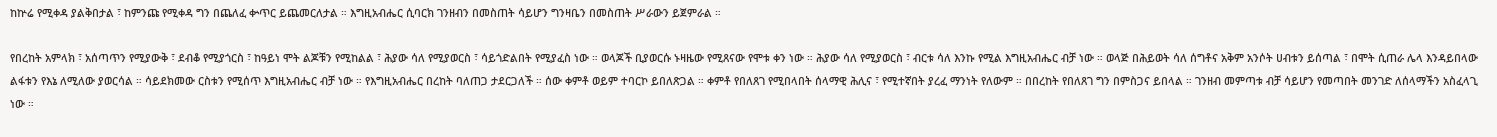ከኵሬ የሚቀዳ ያልቅበታል ፣ ከምንጩ የሚቀዳ ግን በጨለፈ ቍጥር ይጨመርለታል ። እግዚአብሔር ሲባርክ ገንዘብን በመስጠት ሳይሆን ግንዛቤን በመስጠት ሥራውን ይጀምራል ።

የበረከት አምላክ ፣ አሰጣጥን የሚያውቅ ፣ ደብቆ የሚያጎርስ ፣ ከዓይነ ሞት ልጆቹን የሚከልል ፣ ሕያው ሳለ የሚያወርስ ፣ ሳይጎድልበት የሚያፈስ ነው ። ወላጆች ቢያወርሱ ኑዛዜው የሚጸናው የሞቱ ቀን ነው ። ሕያው ሳለ የሚያወርስ ፣ ብርቱ ሳለ እንኩ የሚል እግዚአብሔር ብቻ ነው ። ወላጅ በሕይወት ሳለ ሰግቶና አቅም አንሶት ሀብቱን ይሰጣል ፣ በሞት ሲጠራ ሌላ እንዳይበላው ልፋቱን የእኔ ለሚለው ያወርሳል ። ሳይደክመው ርስቱን የሚሰጥ እግዚአብሔር ብቻ ነው ። የእግዚአብሔር በረከት ባለጠጋ ታደርጋለች ። ሰው ቀምቶ ወይም ተባርኮ ይበለጽጋል ። ቀምቶ የበለጸገ የሚበላበት ሰላማዊ ሕሊና ፣ የሚተኛበት ያረፈ ማንነት የለውም ። በበረከት የበለጸገ ግን በምስጋና ይበላል ። ገንዘብ መምጣቱ ብቻ ሳይሆን የመጣበት መንገድ ለሰላማችን አስፈላጊ ነው ።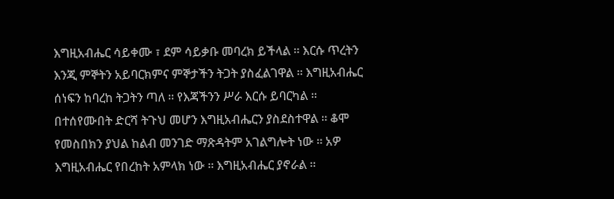እግዚአብሔር ሳይቀሙ ፣ ደም ሳይቃቡ መባረክ ይችላል ። እርሱ ጥረትን እንጂ ምኞትን አይባርክምና ምኞታችን ትጋት ያስፈልገዋል ። እግዚአብሔር ሰነፍን ከባረከ ትጋትን ጣለ ። የእጃችንን ሥራ እርሱ ይባርካል ። በተሰየሙበት ድርሻ ትጉህ መሆን እግዚአብሔርን ያስደስተዋል ። ቆሞ የመስበክን ያህል ከልብ መንገድ ማጽዳትም አገልግሎት ነው ። አዎ እግዚአብሔር የበረከት አምላክ ነው ። እግዚአብሔር ያኖራል ።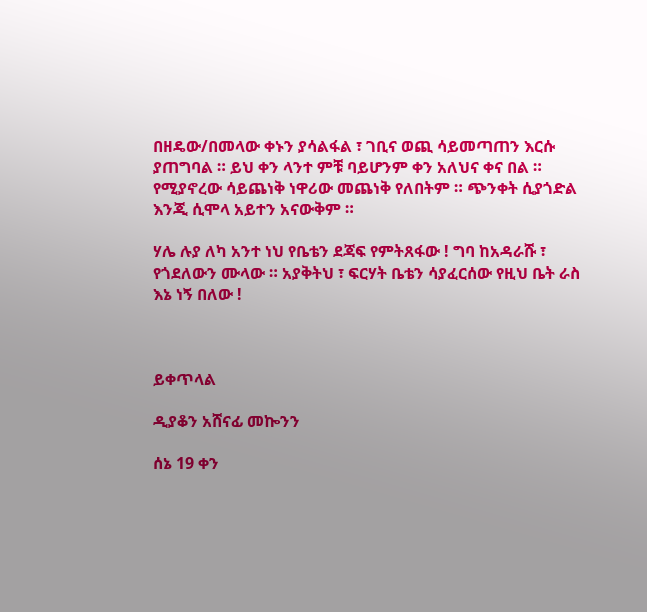በዘዴው/በመላው ቀኑን ያሳልፋል ፣ ገቢና ወጪ ሳይመጣጠን እርሱ ያጠግባል ። ይህ ቀን ላንተ ምቹ ባይሆንም ቀን አለህና ቀና በል ። የሚያኖረው ሳይጨነቅ ነዋሪው መጨነቅ የለበትም ። ጭንቀት ሲያጎድል እንጂ ሲሞላ አይተን አናውቅም ።

ሃሌ ሉያ ለካ አንተ ነህ የቤቴን ደጃፍ የምትጸፋው ! ግባ ከአዳራሹ ፣ የጎደለውን ሙላው ። አያቅትህ ፣ ፍርሃት ቤቴን ሳያፈርሰው የዚህ ቤት ራስ እኔ ነኝ በለው !



ይቀጥላል

ዲያቆን አሸናፊ መኰንን

ሰኔ 19 ቀን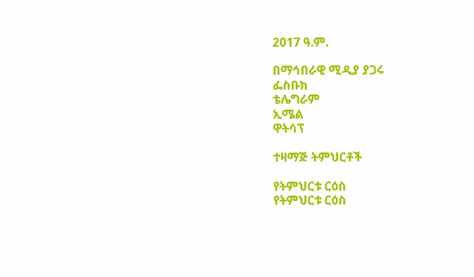2017 ዓ.ም.

በማኅበራዊ ሚዲያ ያጋሩ
ፌስቡክ
ቴሌግራም
ኢሜል
ዋትሳፕ

ተዛማጅ ትምህርቶች

የትምህርቱ ርዕስ
የትምህርቱ ርዕስ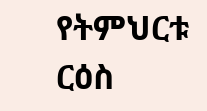የትምህርቱ ርዕስ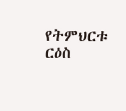የትምህርቱ ርዕስ